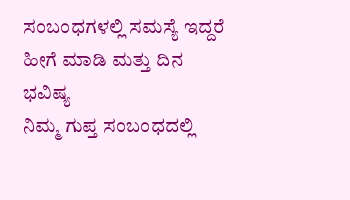ಸಂಬಂಧಗಳಲ್ಲಿ ಸಮಸ್ಯೆ ಇದ್ದರೆ ಹೀಗೆ ಮಾಡಿ ಮತ್ತು ದಿನ ಭವಿಷ್ಯ
ನಿಮ್ಮ ಗುಪ್ತ ಸಂಬಂಧದಲ್ಲಿ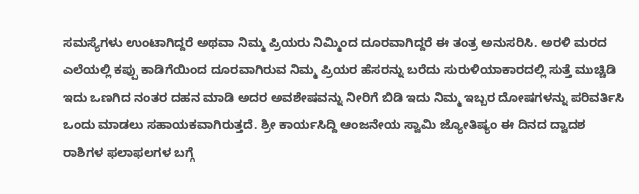ಸಮಸ್ಯೆಗಳು ಉಂಟಾಗಿದ್ದರೆ ಅಥವಾ ನಿಮ್ಮ ಪ್ರಿಯರು ನಿಮ್ಮಿಂದ ದೂರವಾಗಿದ್ದರೆ ಈ ತಂತ್ರ ಅನುಸರಿಸಿ. ಅರಳಿ ಮರದ ಎಲೆಯಲ್ಲಿ ಕಪ್ಪು ಕಾಡಿಗೆಯಿಂದ ದೂರವಾಗಿರುವ ನಿಮ್ಮ ಪ್ರಿಯರ ಹೆಸರನ್ನು ಬರೆದು ಸುರುಳಿಯಾಕಾರದಲ್ಲಿ ಸುತ್ತೆ ಮುಚ್ಚಿಡಿ ಇದು ಒಣಗಿದ ನಂತರ ದಹನ ಮಾಡಿ ಅದರ ಅವಶೇಷವನ್ನು ನೀರಿಗೆ ಬಿಡಿ ಇದು ನಿಮ್ಮ ಇಬ್ಬರ ದೋಷಗಳನ್ನು ಪರಿವರ್ತಿಸಿ ಒಂದು ಮಾಡಲು ಸಹಾಯಕವಾಗಿರುತ್ತದೆ. ಶ್ರೀ ಕಾರ್ಯಸಿದ್ದಿ ಆಂಜನೇಯ ಸ್ವಾಮಿ ಜ್ಯೋತಿಷ್ಯಂ ಈ ದಿನದ ದ್ವಾದಶ ರಾಶಿಗಳ ಫಲಾಫಲಗಳ ಬಗ್ಗೆ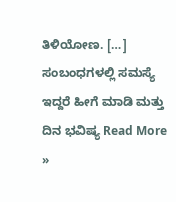ತಿಳಿಯೋಣ. […]
ಸಂಬಂಧಗಳಲ್ಲಿ ಸಮಸ್ಯೆ ಇದ್ದರೆ ಹೀಗೆ ಮಾಡಿ ಮತ್ತು ದಿನ ಭವಿಷ್ಯ Read More »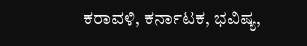ಕರಾವಳಿ, ಕರ್ನಾಟಕ, ಭವಿಷ್ಯ,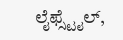ಲೈಫ್ಸ್ಟೈಲ್,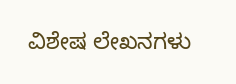ವಿಶೇಷ ಲೇಖನಗಳು